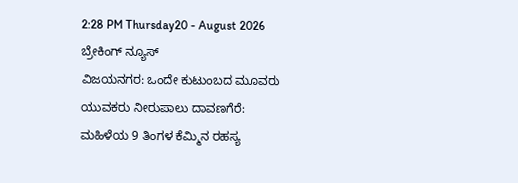2:28 PM Thursday20 - August 2026
ಬ್ರೇಕಿಂಗ್ ನ್ಯೂಸ್
ವಿಜಯನಗರ: ಒಂದೇ ಕುಟುಂಬದ ಮೂವರು ಯುವಕರು ನೀರುಪಾಲು ದಾವಣಗೆರೆ: ಮಹಿಳೆಯ 9 ತಿಂಗಳ ಕೆಮ್ಮಿನ ರಹಸ್ಯ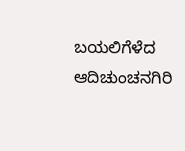ಬಯಲಿಗೆಳೆದ ಆದಿಚುಂಚನಗಿರಿ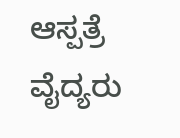ಆಸ್ಪತ್ರೆ ವೈದ್ಯರು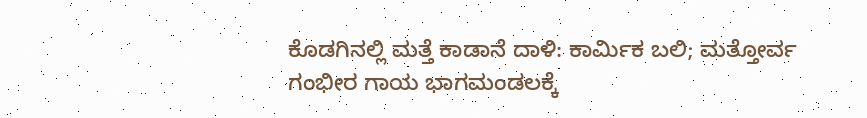ಕೊಡಗಿನಲ್ಲಿ ಮತ್ತೆ ಕಾಡಾನೆ ದಾಳಿ: ಕಾರ್ಮಿಕ ಬಲಿ; ಮತ್ತೋರ್ವ ಗಂಭೀರ ಗಾಯ ಭಾಗಮಂಡಲಕ್ಕೆ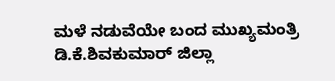ಮಳೆ ನಡುವೆಯೇ ಬಂದ ಮುಖ್ಯಮಂತ್ರಿ ಡಿ.ಕೆ.ಶಿವಕುಮಾರ್ ಜಿಲ್ಲಾ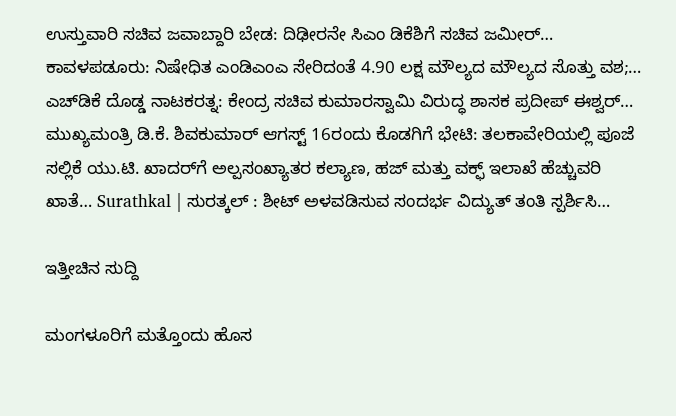ಉಸ್ತುವಾರಿ ಸಚಿವ ಜವಾಬ್ದಾರಿ ಬೇಡ: ದಿಢೀರನೇ ಸಿಎಂ ಡಿಕೆಶಿಗೆ ಸಚಿವ ಜಮೀರ್… ಕಾವಳಪಡೂರು: ನಿಷೇಧಿತ ಎಂಡಿಎಂಎ ಸೇರಿದಂತೆ 4.90 ಲಕ್ಷ ಮೌಲ್ಯದ ಮೌಲ್ಯದ ಸೊತ್ತು ವಶ;… ಎಚ್‌ಡಿಕೆ ದೊಡ್ಡ ನಾಟಕರತ್ನ: ಕೇಂದ್ರ ಸಚಿವ ಕುಮಾರಸ್ವಾಮಿ ವಿರುದ್ಧ ಶಾಸಕ ಪ್ರದೀಪ್ ಈಶ್ವರ್… ಮುಖ್ಯಮಂತ್ರಿ ಡಿ.ಕೆ. ಶಿವಕುಮಾರ್ ಆಗಸ್ಟ್ 16ರಂದು ಕೊಡಗಿಗೆ ಭೇಟಿ: ತಲಕಾವೇರಿಯಲ್ಲಿ ಪೂಜೆ ಸಲ್ಲಿಕೆ ಯು.ಟಿ. ಖಾದರ್‌ಗೆ ಅಲ್ಪಸಂಖ್ಯಾತರ ಕಲ್ಯಾಣ, ಹಜ್ ಮತ್ತು ವಕ್ಫ್ ಇಲಾಖೆ ಹೆಚ್ಚುವರಿ ಖಾತೆ… Surathkal | ಸುರತ್ಕಲ್ : ಶೀಟ್ ಅಳವಡಿಸುವ ಸಂದರ್ಭ ವಿದ್ಯುತ್ ತಂತಿ ಸ್ಪರ್ಶಿಸಿ…

ಇತ್ತೀಚಿನ ಸುದ್ದಿ

ಮಂಗಳೂರಿಗೆ ಮತ್ತೊಂದು ಹೊಸ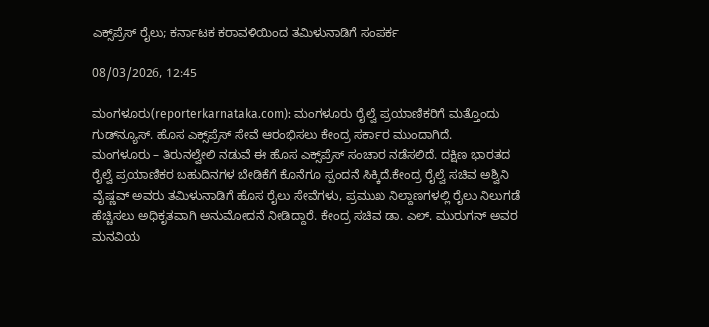ಎಕ್ಸ್‌ಪ್ರೆಸ್‌ ರೈಲು; ಕರ್ನಾಟಕ ಕರಾವಳಿಯಿಂದ ತಮಿಳುನಾಡಿಗೆ ಸಂಪರ್ಕ

08/03/2026, 12:45

ಮಂಗಳೂರು(reporterkarnataka.com): ಮಂಗಳೂರು ರೈಲ್ವೆ ಪ್ರಯಾಣಿಕರಿಗೆ ಮತ್ತೊಂದು ಗುಡ್‌ನ್ಯೂಸ್‌. ಹೊಸ ಎಕ್ಸ್‌ಪ್ರೆಸ್‌ ಸೇವೆ ಆರಂಭಿಸಲು ಕೇಂದ್ರ ಸರ್ಕಾರ ಮುಂದಾಗಿದೆ.
ಮಂಗಳೂರು – ತಿರುನಲ್ವೇಲಿ ನಡುವೆ ಈ ಹೊಸ ಎಕ್ಸ್‌ಪ್ರೆಸ್ ಸಂಚಾರ ನಡೆಸಲಿದೆ. ದಕ್ಷಿಣ ಭಾರತದ ರೈಲ್ವೆ ಪ್ರಯಾಣಿಕರ ಬಹುದಿನಗಳ ಬೇಡಿಕೆಗೆ ಕೊನೆಗೂ ಸ್ಪಂದನೆ ಸಿಕ್ಕಿದೆ.ಕೇಂದ್ರ ರೈಲ್ವೆ ಸಚಿವ ಅಶ್ವಿನಿ ವೈಷ್ಣವ್ ಅವರು ತಮಿಳುನಾಡಿಗೆ ಹೊಸ ರೈಲು ಸೇವೆಗಳು, ಪ್ರಮುಖ ನಿಲ್ದಾಣಗಳಲ್ಲಿ ರೈಲು ನಿಲುಗಡೆ ಹೆಚ್ಚಿಸಲು ಅಧಿಕೃತವಾಗಿ ಅನುಮೋದನೆ ನೀಡಿದ್ದಾರೆ. ಕೇಂದ್ರ ಸಚಿವ ಡಾ. ಎಲ್. ಮುರುಗನ್ ಅವರ ಮನವಿಯ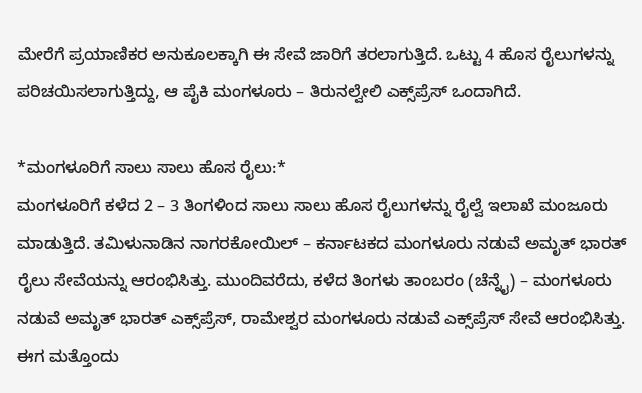ಮೇರೆಗೆ ಪ್ರಯಾಣಿಕರ ಅನುಕೂಲಕ್ಕಾಗಿ ಈ ಸೇವೆ ಜಾರಿಗೆ ತರಲಾಗುತ್ತಿದೆ. ಒಟ್ಟು 4 ಹೊಸ ರೈಲುಗಳನ್ನು ಪರಿಚಯಿಸಲಾಗುತ್ತಿದ್ದು, ಆ ಪೈಕಿ ಮಂಗಳೂರು – ತಿರುನಲ್ವೇಲಿ ಎಕ್ಸ್‌ಪ್ರೆಸ್‌ ಒಂದಾಗಿದೆ.

*ಮಂಗಳೂರಿಗೆ ಸಾಲು ಸಾಲು ಹೊಸ ರೈಲು:*
ಮಂಗಳೂರಿಗೆ ಕಳೆದ 2 – 3 ತಿಂಗಳಿಂದ ಸಾಲು ಸಾಲು ಹೊಸ ರೈಲುಗಳನ್ನು ರೈಲ್ವೆ ಇಲಾಖೆ ಮಂಜೂರು ಮಾಡುತ್ತಿದೆ. ತಮಿಳುನಾಡಿನ ನಾಗರಕೋಯಿಲ್‌ – ಕರ್ನಾಟಕದ ಮಂಗಳೂರು ನಡುವೆ ಅಮೃತ್ ಭಾರತ್ ರೈಲು ಸೇವೆಯನ್ನು ಆರಂಭಿಸಿತ್ತು. ಮುಂದಿವರೆದು, ಕಳೆದ ತಿಂಗಳು ತಾಂಬರಂ (ಚೆನ್ನೈ) – ಮಂಗಳೂರು ನಡುವೆ ಅಮೃತ್‌ ಭಾರತ್‌ ಎಕ್ಸ್‌ಪ್ರೆಸ್‌, ರಾಮೇಶ್ವರ ಮಂಗಳೂರು ನಡುವೆ ಎಕ್ಸ್‌ಪ್ರೆಸ್‌ ಸೇವೆ ಆರಂಭಿಸಿತ್ತು. ಈಗ ಮತ್ತೊಂದು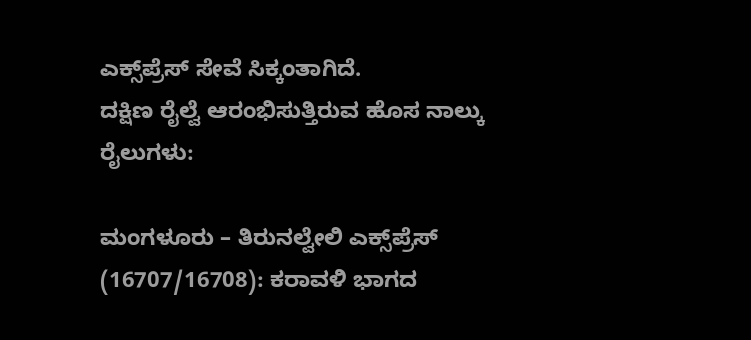ಎಕ್ಸ್‌ಪ್ರೆಸ್‌ ಸೇವೆ ಸಿಕ್ಕಂತಾಗಿದೆ.
ದಕ್ಷಿಣ ರೈಲ್ವೆ ಆರಂಭಿಸುತ್ತಿರುವ ಹೊಸ ನಾಲ್ಕು ರೈಲುಗಳು:

ಮಂಗಳೂರು – ತಿರುನಲ್ವೇಲಿ ಎಕ್ಸ್‌ಪ್ರೆಸ್ (16707/16708): ಕರಾವಳಿ ಭಾಗದ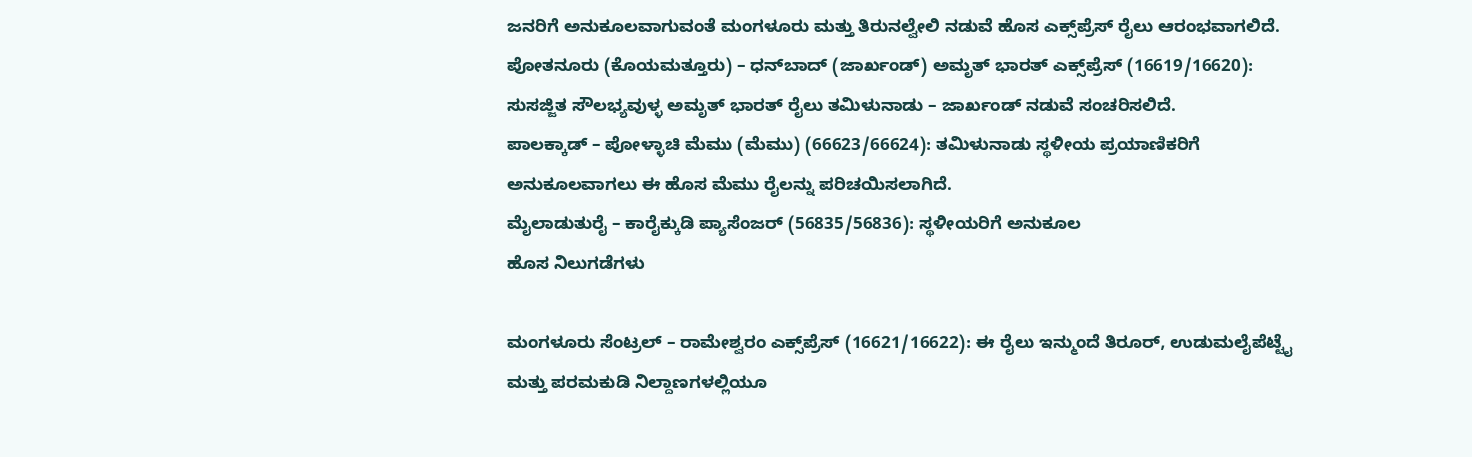ಜನರಿಗೆ ಅನುಕೂಲವಾಗುವಂತೆ ಮಂಗಳೂರು ಮತ್ತು ತಿರುನಲ್ವೇಲಿ ನಡುವೆ ಹೊಸ ಎಕ್ಸ್‌ಪ್ರೆಸ್ ರೈಲು ಆರಂಭವಾಗಲಿದೆ.
ಪೋತನೂರು (ಕೊಯಮತ್ತೂರು) – ಧನ್‌ಬಾದ್ (ಜಾರ್ಖಂಡ್) ಅಮೃತ್ ಭಾರತ್ ಎಕ್ಸ್‌ಪ್ರೆಸ್ (16619/16620): ಸುಸಜ್ಜಿತ ಸೌಲಭ್ಯವುಳ್ಳ ಅಮೃತ್ ಭಾರತ್ ರೈಲು ತಮಿಳುನಾಡು – ಜಾರ್ಖಂಡ್‌ ನಡುವೆ ಸಂಚರಿಸಲಿದೆ.
ಪಾಲಕ್ಕಾಡ್ – ಪೋಳ್ಳಾಚಿ ಮೆಮು (ಮೆಮು) (66623/66624): ತಮಿಳುನಾಡು ಸ್ಥಳೀಯ ಪ್ರಯಾಣಿಕರಿಗೆ ಅನುಕೂಲವಾಗಲು ಈ ಹೊಸ ಮೆಮು ರೈಲನ್ನು ಪರಿಚಯಿಸಲಾಗಿದೆ.
ಮೈಲಾಡುತುರೈ – ಕಾರೈಕ್ಕುಡಿ ಪ್ಯಾಸೆಂಜರ್ (56835/56836): ಸ್ಥಳೀಯರಿಗೆ ಅನುಕೂಲ
ಹೊಸ ನಿಲುಗಡೆಗಳು

ಮಂಗಳೂರು ಸೆಂಟ್ರಲ್ – ರಾಮೇಶ್ವರಂ ಎಕ್ಸ್‌ಪ್ರೆಸ್ (16621/16622): ಈ ರೈಲು ಇನ್ಮುಂದೆ ತಿರೂರ್, ಉಡುಮಲೈಪೆಟ್ಟೈ ಮತ್ತು ಪರಮಕುಡಿ ನಿಲ್ದಾಣಗಳಲ್ಲಿಯೂ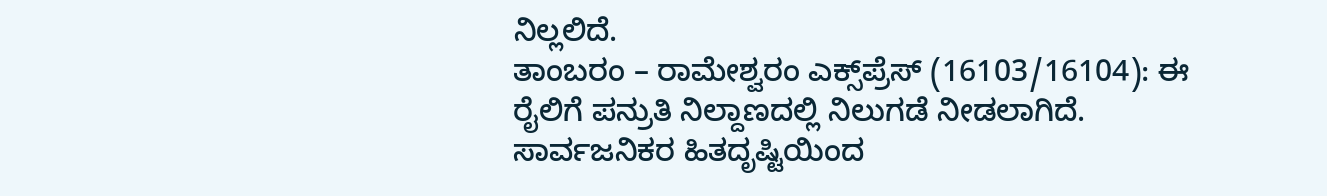ನಿಲ್ಲಲಿದೆ.
ತಾಂಬರಂ – ರಾಮೇಶ್ವರಂ ಎಕ್ಸ್‌ಪ್ರೆಸ್ (16103/16104): ಈ ರೈಲಿಗೆ ಪನ್ರುತಿ ನಿಲ್ದಾಣದಲ್ಲಿ ನಿಲುಗಡೆ ನೀಡಲಾಗಿದೆ.
ಸಾರ್ವಜನಿಕರ ಹಿತದೃಷ್ಟಿಯಿಂದ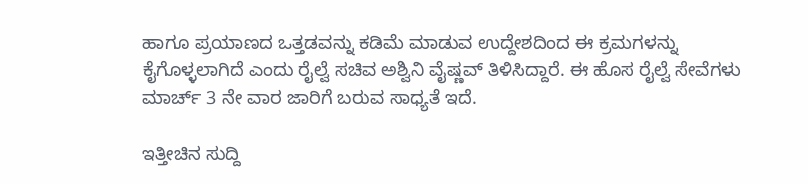ಹಾಗೂ ಪ್ರಯಾಣದ ಒತ್ತಡವನ್ನು ಕಡಿಮೆ ಮಾಡುವ ಉದ್ದೇಶದಿಂದ ಈ ಕ್ರಮಗಳನ್ನು ಕೈಗೊಳ್ಳಲಾಗಿದೆ ಎಂದು ರೈಲ್ವೆ ಸಚಿವ ಅಶ್ವಿನಿ ವೈಷ್ಣವ್ ತಿಳಿಸಿದ್ದಾರೆ. ಈ ಹೊಸ ರೈಲ್ವೆ ಸೇವೆಗಳು ಮಾರ್ಚ್‌ 3 ನೇ ವಾರ ಜಾರಿಗೆ ಬರುವ ಸಾಧ್ಯತೆ ಇದೆ.

ಇತ್ತೀಚಿನ ಸುದ್ದಿ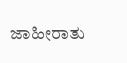ಜಾಹೀರಾತು